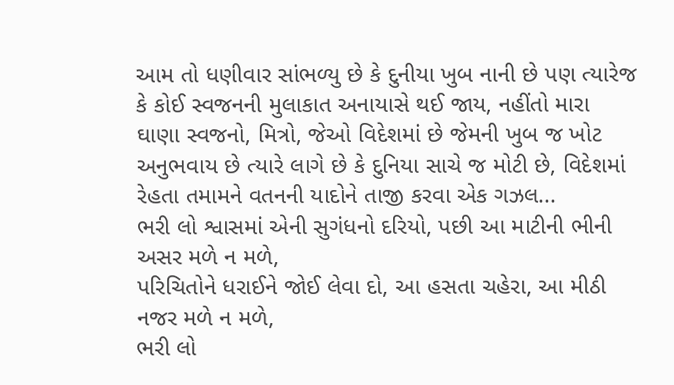આમ તો ધણીવાર સાંભળ્યુ છે કે દુનીયા ખુબ નાની છે પણ ત્યારેજ કે કોઈ સ્વજનની મુલાકાત અનાયાસે થઈ જાય, નહીંતો મારા ઘાણા સ્વજનો, મિત્રો, જેઓ વિદેશમાં છે જેમની ખુબ જ ખોટ અનુભવાય છે ત્યારે લાગે છે કે દુનિયા સાચે જ મોટી છે, વિદેશમાં રેહતા તમામને વતનની યાદોને તાજી કરવા એક ગઝલ...
ભરી લો શ્વાસમાં એની સુગંધનો દરિયો, પછી આ માટીની ભીની અસર મળે ન મળે,
પરિચિતોને ધરાઈને જોઈ લેવા દો, આ હસતા ચહેરા, આ મીઠી નજર મળે ન મળે,
ભરી લો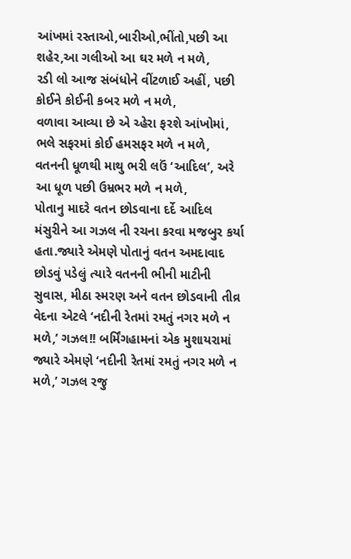આંખમાં રસ્તાઓ,બારીઓ,ભીંતો,પછી આ શહેર,આ ગલીઓ આ ઘર મળે ન મળે,
રડી લો આજ સંબંધોને વીંટળાઈ અહીં, પછી કોઈને કોઈની કબર મળે ન મળે,
વળાવા આવ્યા છે એ ચ્હેરા ફરશે આંખોમાં, ભલે સફરમાં કોઈ હમસફર મળે ન મળે,
વતનની ધૂળથી માથુ ભરી લઉં ‘આદિલ’, અરે આ ધૂળ પછી ઉમ્રભર મળે ન મળે,
પોતાનુ માદરે વતન છોડવાના દર્દે આદિલ મંસુરીને આ ગઝલ ની રચના કરવા મજબુર કર્યા હતા.જ્યારે એમણે પોતાનું વતન અમદાવાદ છોડવું પડેલું ત્યારે વતનની ભીની માટીની સુવાસ, મીઠા સ્મરણ અને વતન છોડવાની તીવ્ર વેદના એટલે ‘નદીની રેતમાં રમતું નગર મળે ન મળે,’ ગઝલ!! બર્મિંગહામનાં એક મુશાયરામાં જ્યારે એમણે ‘નદીની રેતમાં રમતું નગર મળે ન મળે,’ ગઝલ રજુ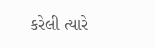કરેલી ત્યારે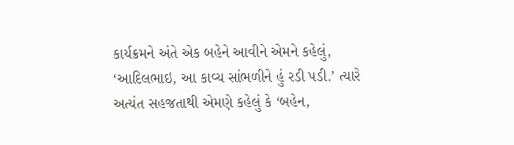કાર્યક્રમને અંતે એક બહેને આવીને એમને કહેલું, ‘આદિલભાઇ, આ કાવ્ય સાંભળીને હું રડી પડી.’ ત્યારે અત્યંત સહજતાથી એમણે કહેલું કે ‘બહેન,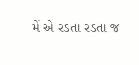મેં એ રડતા રડતા જ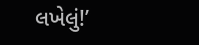લખેલું!’